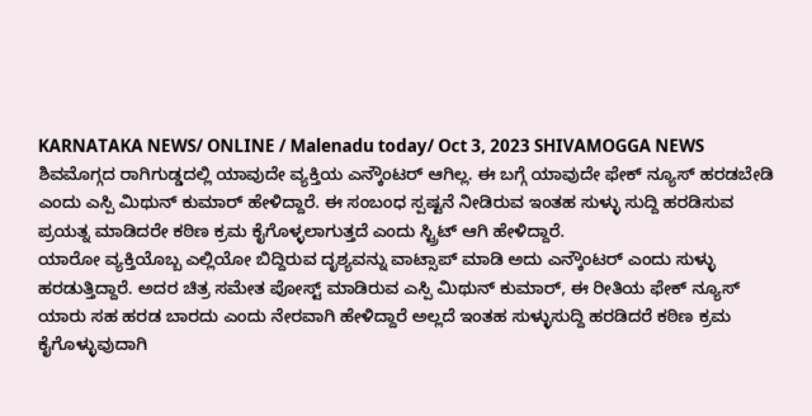KARNATAKA NEWS/ ONLINE / Malenadu today/ Oct 3, 2023 SHIVAMOGGA NEWS
ಶಿವಮೊಗ್ಗದ ರಾಗಿಗುಡ್ಡದಲ್ಲಿ ಯಾವುದೇ ವ್ಯಕ್ತಿಯ ಎನ್ಕೌಂಟರ್ ಆಗಿಲ್ಲ. ಈ ಬಗ್ಗೆ ಯಾವುದೇ ಫೇಕ್ ನ್ಯೂಸ್ ಹರಡಬೇಡಿ ಎಂದು ಎಸ್ಪಿ ಮಿಥುನ್ ಕುಮಾರ್ ಹೇಳಿದ್ದಾರೆ. ಈ ಸಂಬಂಧ ಸ್ಪಷ್ಟನೆ ನೀಡಿರುವ ಇಂತಹ ಸುಳ್ಳು ಸುದ್ದಿ ಹರಡಿಸುವ ಪ್ರಯತ್ನ ಮಾಡಿದರೇ ಕಠಿಣ ಕ್ರಮ ಕೈಗೊಳ್ಳಲಾಗುತ್ತದೆ ಎಂದು ಸ್ಟ್ರಿಟ್ ಆಗಿ ಹೇಳಿದ್ದಾರೆ.
ಯಾರೋ ವ್ಯಕ್ತಿಯೊಬ್ಬ ಎಲ್ಲಿಯೋ ಬಿದ್ದಿರುವ ದೃಶ್ಯವನ್ನು ವಾಟ್ಸಾಪ್ ಮಾಡಿ ಅದು ಎನ್ಕೌಂಟರ್ ಎಂದು ಸುಳ್ಳು ಹರಡುತ್ತಿದ್ದಾರೆ. ಅದರ ಚಿತ್ರ ಸಮೇತ ಪೋಸ್ಟ್ ಮಾಡಿರುವ ಎಸ್ಪಿ ಮಿಥುನ್ ಕುಮಾರ್, ಈ ರೀತಿಯ ಫೇಕ್ ನ್ಯೂಸ್ ಯಾರು ಸಹ ಹರಡ ಬಾರದು ಎಂದು ನೇರವಾಗಿ ಹೇಳಿದ್ದಾರೆ ಅಲ್ಲದೆ ಇಂತಹ ಸುಳ್ಳುಸುದ್ದಿ ಹರಡಿದರೆ ಕಠಿಣ ಕ್ರಮ ಕೈಗೊಳ್ಳುವುದಾಗಿ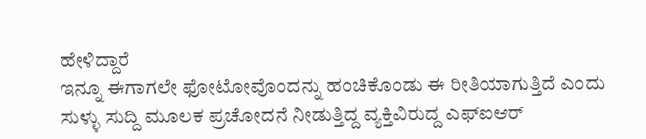ಹೇಳಿದ್ದಾರೆ
ಇನ್ನೂ ಈಗಾಗಲೇ ಫೋಟೋವೊಂದನ್ನು ಹಂಚಿಕೊಂಡು ಈ ರೀತಿಯಾಗುತ್ತಿದೆ ಎಂದು ಸುಳ್ಳು ಸುದ್ದಿ ಮೂಲಕ ಪ್ರಚೋದನೆ ನೀಡುತ್ತಿದ್ದ ವ್ಯಕ್ತಿವಿರುದ್ದ ಎಫ್ಐಆರ್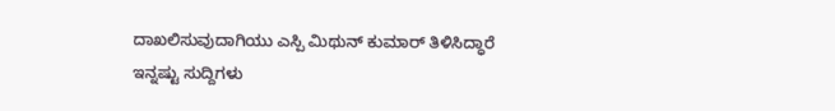ದಾಖಲಿಸುವುದಾಗಿಯು ಎಸ್ಪಿ ಮಿಥುನ್ ಕುಮಾರ್ ತಿಳಿಸಿದ್ಧಾರೆ
ಇನ್ನಷ್ಟು ಸುದ್ದಿಗಳು